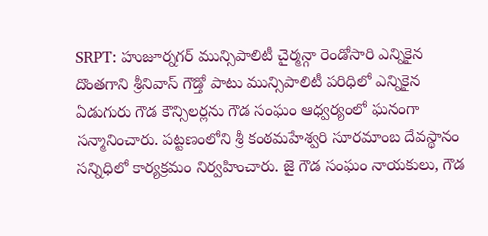SRPT: హుజూర్నగర్ మున్సిపాలిటీ చైర్మన్గా రెండోసారి ఎన్నికైన దొంతగాని శ్రీనివాస్ గౌడ్తో పాటు మున్సిపాలిటీ పరిధిలో ఎన్నికైన ఏడుగురు గౌడ కౌన్సిలర్లను గౌడ సంఘం ఆధ్వర్యంలో ఘనంగా సన్మానించారు. పట్టణంలోని శ్రీ కంఠమహేశ్వరి సూరమాంబ దేవస్థానం సన్నిధిలో కార్యక్రమం నిర్వహించారు. జై గౌడ సంఘం నాయకులు, గౌడ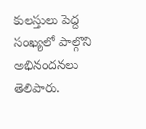కులస్తులు పెద్ద సంఖ్యలో పాల్గొని అభినందనలు తెలిపారు.